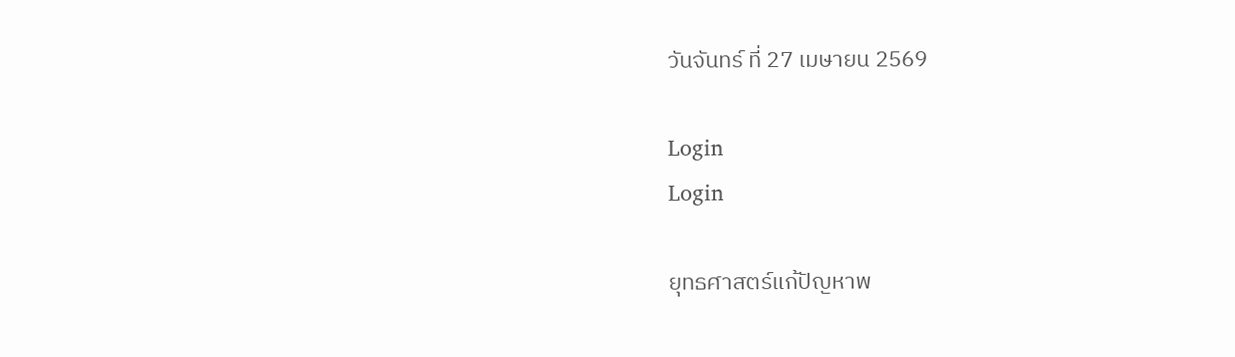วันจันทร์ ที่ 27 เมษายน 2569

Login
Login

ยุทธศาสตร์แก้ปัญหาพ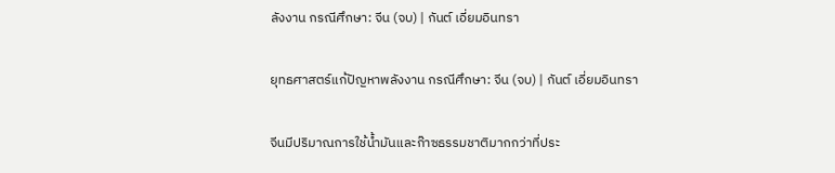ลังงาน กรณีศึกษา: จีน (จบ) | กันต์ เอี่ยมอินทรา

ยุทธศาสตร์แก้ปัญหาพลังงาน กรณีศึกษา: จีน (จบ) | กันต์ เอี่ยมอินทรา

จีนมีปริมาณการใช้น้ำมันและก๊าซธรรมชาติมากกว่าที่ประ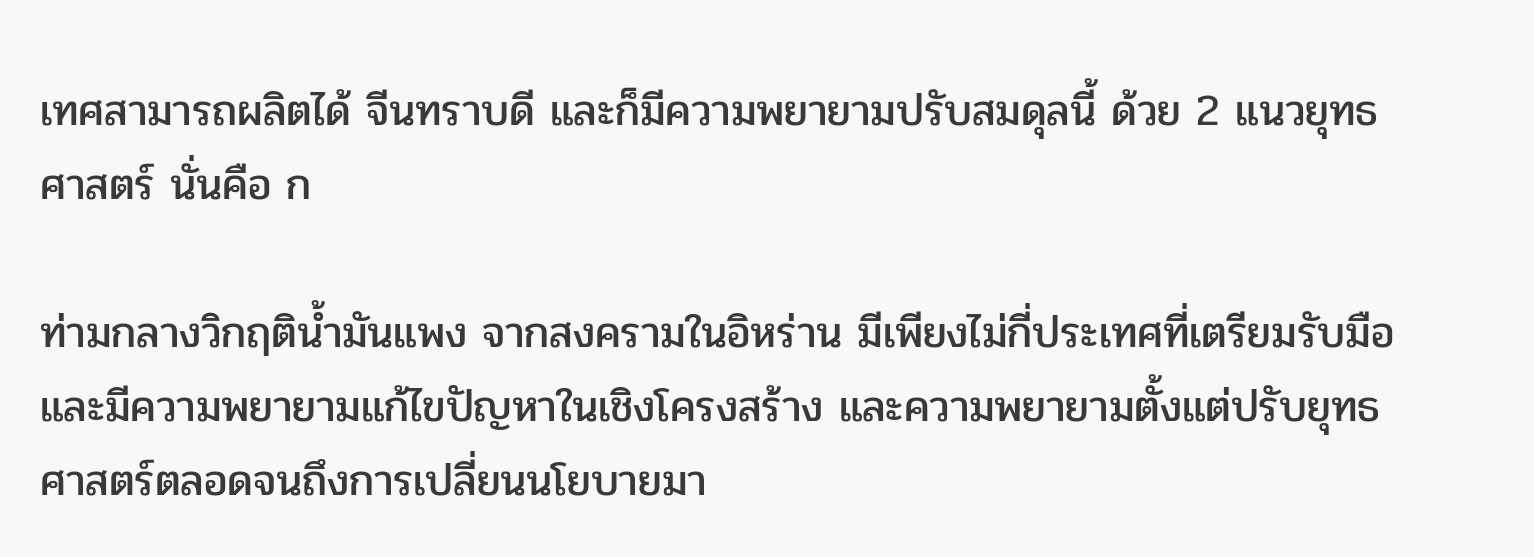เทศสามารถผลิตได้ จีนทราบดี และก็มีความพยายามปรับสมดุลนี้ ด้วย 2 แนวยุทธศาสตร์ นั่นคือ ก

ท่ามกลางวิกฤติน้ำมันแพง จากสงครามในอิหร่าน มีเพียงไม่กี่ประเทศที่เตรียมรับมือและมีความพยายามแก้ไขปัญหาในเชิงโครงสร้าง และความพยายามตั้งแต่ปรับยุทธศาสตร์ตลอดจนถึงการเปลี่ยนนโยบายมา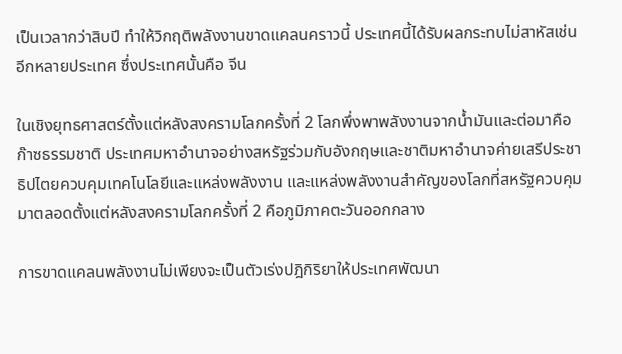เป็นเวลากว่าสิบปี ทำให้วิกฤติพลังงานขาดแคลนคราวนี้ ประเทศนี้ได้รับผลกระทบไม่สาหัสเช่นอีกหลายประเทศ ซึ่งประเทศนั้นคือ จีน

ในเชิงยุทธศาสตร์ตั้งแต่หลังสงครามโลกครั้งที่ 2 โลกพึ่งพาพลังงานจากน้ำมันและต่อมาคือ ก๊าซธรรมชาติ ประเทศมหาอำนาจอย่างสหรัฐร่วมกับอังกฤษและชาติมหาอำนาจค่ายเสรีประชาธิปไตยควบคุมเทคโนโลยีและแหล่งพลังงาน และแหล่งพลังงานสำคัญของโลกที่สหรัฐควบคุมมาตลอดตั้งแต่หลังสงครามโลกครั้งที่ 2 คือภูมิภาคตะวันออกกลาง

การขาดแคลนพลังงานไม่เพียงจะเป็นตัวเร่งปฎิกิริยาให้ประเทศพัฒนา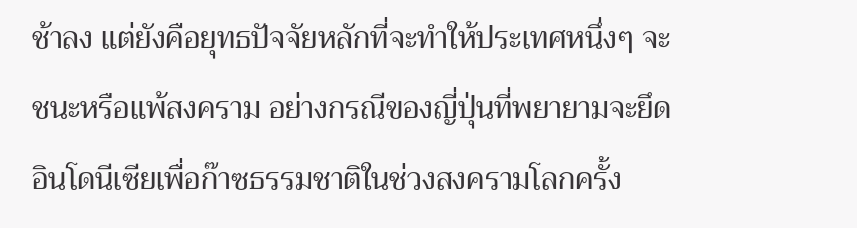ช้าลง แต่ยังคือยุทธปัจจัยหลักที่จะทำให้ประเทศหนึ่งๆ จะชนะหรือแพ้สงคราม อย่างกรณีของญี่ปุ่นที่พยายามจะยึดอินโดนีเซียเพื่อก๊าซธรรมชาติในช่วงสงครามโลกครั้ง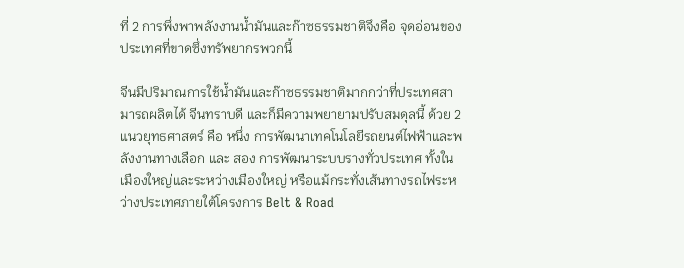ที่ 2 การพึ่งพาพลังงานน้ำมันและก๊าซธรรมชาติจึงคือ จุดอ่อนของประเทศที่ขาดซึ่งทรัพยากรพวกนี้

จีนมีปริมาณการใช้น้ำมันและก๊าซธรรมชาติมากกว่าที่ประเทศสามารถผลิตได้ จีนทราบดี และก็มีความพยายามปรับสมดุลนี้ ด้วย 2 แนวยุทธศาสตร์ คือ หนึ่ง การพัฒนาเทคโนโลยีรถยนต์ไฟฟ้าและพลังงานทางเลือก และ สอง การพัฒนาระบบรางทั่วประเทศ ทั้งในเมืองใหญ่และระหว่างเมืองใหญ่ หรือแม้กระทั่งเส้นทางรถไฟระหว่างประเทศภายใต้โครงการ Belt & Road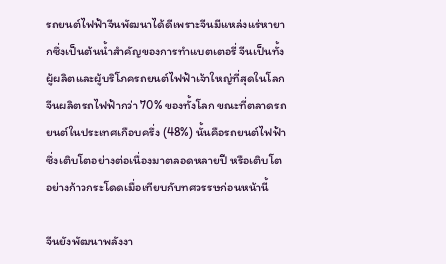รถยนต์ไฟฟ้าจีนพัฒนาได้ดีเพราะจีนมีแหล่งแร่หายากซึ่งเป็นต้นน้ำสำคัญของการทำแบตเตอรี่ จีนเป็นทั้งผู้ผลิตและผู้บริโภครถยนต์ไฟฟ้าเจ้าใหญ่ที่สุดในโลก จีนผลิตรถไฟฟ้ากว่า 70% ของทั้งโลก ขณะที่ตลาดรถยนต์ในประเทศเกือบครึ่ง (48%) นั้นคือรถยนต์ไฟฟ้า ซึ่งเติบโตอย่างต่อเนื่องมาตลอดหลายปี หรือเติบโตอย่างก้าวกระโดดเมื่อเทียบกับทศวรรษก่อนหน้านี้

จีนยังพัฒนาพลังงา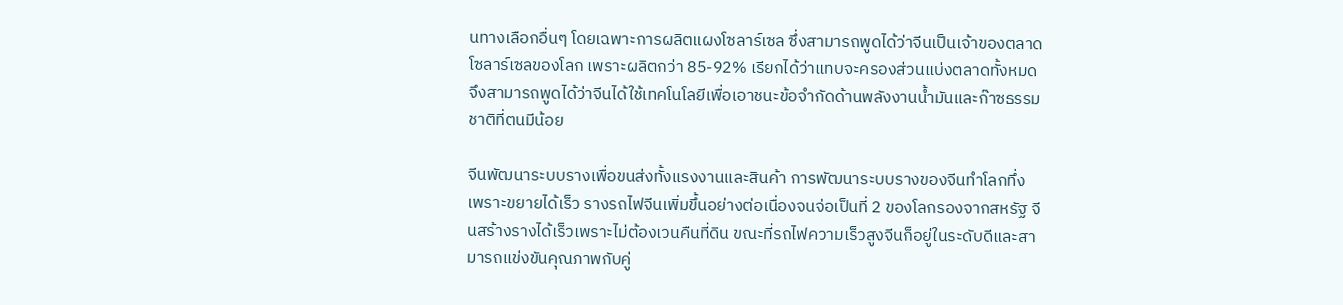นทางเลือกอื่นๆ โดยเฉพาะการผลิตแผงโซลาร์เซล ซึ่งสามารถพูดได้ว่าจีนเป็นเจ้าของตลาดโซลาร์เซลของโลก เพราะผลิตกว่า 85-92% เรียกได้ว่าแทบจะครองส่วนแบ่งตลาดทั้งหมด จึงสามารถพูดได้ว่าจีนได้ใช้เทคโนโลยีเพื่อเอาชนะข้อจำกัดด้านพลังงานน้ำมันและก๊าซธรรมชาติที่ตนมีน้อย

จีนพัฒนาระบบรางเพื่อขนส่งทั้งแรงงานและสินค้า การพัฒนาระบบรางของจีนทำโลกทึ่งเพราะขยายได้เร็ว รางรถไฟจีนเพิ่มขึ้นอย่างต่อเนื่องจนจ่อเป็นที่ 2 ของโลกรองจากสหรัฐ จีนสร้างรางได้เร็วเพราะไม่ต้องเวนคืนที่ดิน ขณะที่รถไฟความเร็วสูงจีนก็อยู่ในระดับดีและสามารถแข่งขันคุณภาพกับคู่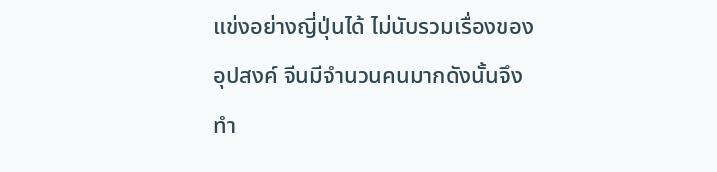แข่งอย่างญี่ปุ่นได้ ไม่นับรวมเรื่องของอุปสงค์ จีนมีจำนวนคนมากดังนั้นจึงทำ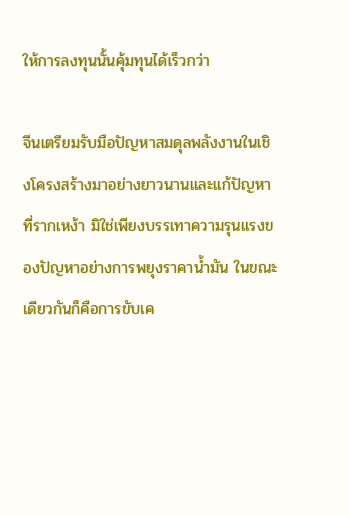ให้การลงทุนนั้นคุ้มทุนได้เร็วกว่า

จีนเตรียมรับมือปัญหาสมดุลพลังงานในเชิงโครงสร้างมาอย่างยาวนานและแก้ปัญหาที่รากเหง้า มิใช่เพียงบรรเทาความรุนแรงของปัญหาอย่างการพยุงราคาน้ำมัน ในขณะเดียวกันก็คือการขับเค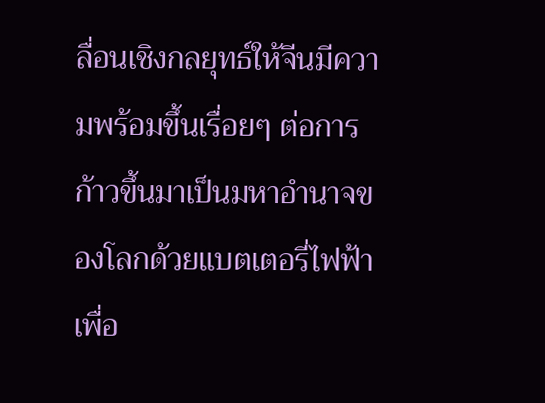ลื่อนเชิงกลยุทธ์ให้จีนมีความพร้อมขึ้นเรื่อยๆ ต่อการก้าวขึ้นมาเป็นมหาอำนาจของโลกด้วยแบตเตอรี่ไฟฟ้าเพื่อ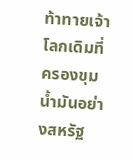ท้าทายเจ้าโลกเดิมที่ครองขุมน้ำมันอย่างสหรัฐ